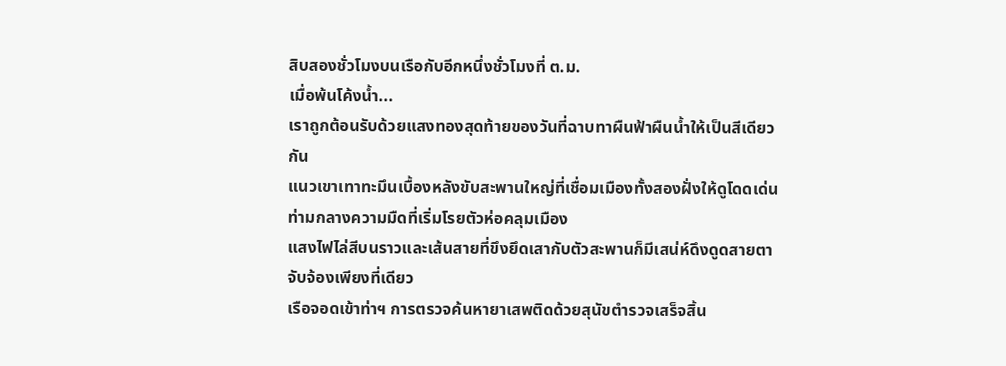สิบสองชั่วโมงบนเรือกับอีกหนึ่งชั่วโมงที่ ต.ม.
เมื่อพ้นโค้งน้ำ...
เราถูกต้อนรับด้วยแสงทองสุดท้ายของวันที่ฉาบทาผืนฟ้าผืนน้ำให้เป็นสีเดียวกัน
แนวเขาเทาทะมึนเบื้องหลังขับสะพานใหญ่ที่เชื่อมเมืองทั้งสองฝั่งให้ดูโดดเด่นท่ามกลางความมืดที่เริ่มโรยตัวห่อคลุมเมือง
แสงไฟไล่สีบนราวและเส้นสายที่ขึงยึดเสากับตัวสะพานก็มีเสน่ห์ดึงดูดสายตาจับจ้องเพียงที่เดียว
เรือจอดเข้าท่าฯ การตรวจค้นหายาเสพติดด้วยสุนัขตำรวจเสร็จสิ้น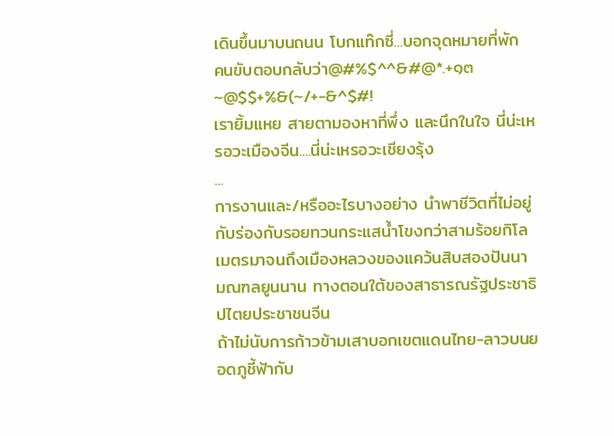เดินขึ้นมาบนถนน โบกแท๊กซี่...บอกจุดหมายที่พัก
คนขับตอบกลับว่า@#%$^^&#@*.+๑๓~@$$+%&(~/+-&^$#!
เรายิ้มแหย สายตามองหาที่พึ่ง และนึกในใจ นี่น่ะเหรอวะเมืองจีน....นี่น่ะเหรอวะเชียงรุ้ง
...
การงานและ/หรืออะไรบางอย่าง นำพาชีวิตที่ไม่อยู่กับร่องกับรอยทวนกระแสน้ำโขงกว่าสามร้อยกิโลเมตรมาจนถึงเมืองหลวงของแคว้นสิบสองปันนา มณฑลยูนนาน ทางตอนใต้ของสาธารณรัฐประชาธิปไตยประชาชนจีน
ถ้าไม่นับการก้าวข้ามเสาบอกเขตแดนไทย-ลาวบนยอดภูชี้ฟ้ากับ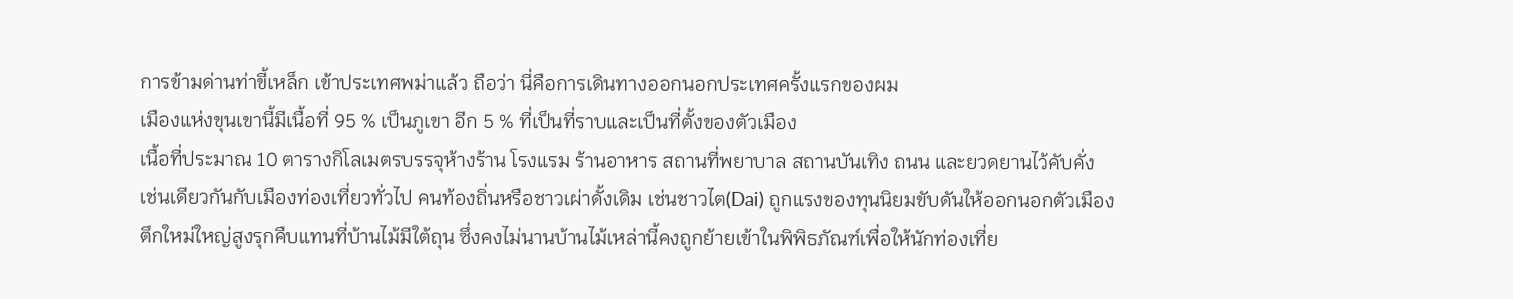การข้ามด่านท่าขี้เหล็ก เข้าประเทศพม่าแล้ว ถือว่า นี่คือการเดินทางออกนอกประเทศครั้งแรกของผม
เมืองแห่งขุนเขานี้มีเนื้อที่ 95 % เป็นภูเขา อีก 5 % ที่เป็นที่ราบและเป็นที่ตั้งของตัวเมือง
เนื้อที่ประมาณ 10 ตารางกิโลเมตรบรรจุห้างร้าน โรงแรม ร้านอาหาร สถานที่พยาบาล สถานบันเทิง ถนน และยวดยานไว้คับคั่ง
เช่นเดียวกันกับเมืองท่องเที่ยวทั่วไป คนท้องถิ่นหรือชาวเผ่าดั้งเดิม เช่นชาวไต(Dai) ถูกแรงของทุนนิยมขับดันให้ออกนอกตัวเมือง
ตึกใหม่ใหญ่สูงรุกคืบแทนที่บ้านไม้มีใต้ถุน ซึ่งคงไม่นานบ้านไม้เหล่านี้คงถูกย้ายเข้าในพิพิธภัณฑ์เพื่อให้นักท่องเที่ย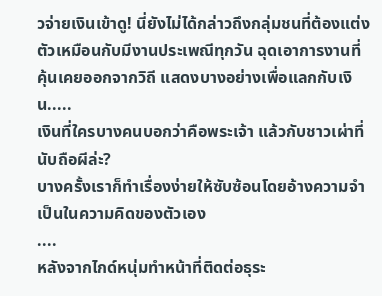วจ่ายเงินเข้าดู! นี่ยังไม่ได้กล่าวถึงกลุ่มชนที่ต้องแต่งตัวเหมือนกับมีงานประเพณีทุกวัน ฉุดเอาการงานที่คุ้นเคยออกจากวิถี แสดงบางอย่างเพื่อแลกกับเงิน.....
เงินที่ใครบางคนบอกว่าคือพระเจ้า แล้วกับชาวเผ่าที่นับถือผีล่ะ?
บางครั้งเราก็ทำเรื่องง่ายให้ซับซ้อนโดยอ้างความจำเป็นในความคิดของตัวเอง
....
หลังจากไกด์หนุ่มทำหน้าที่ติดต่อธุระ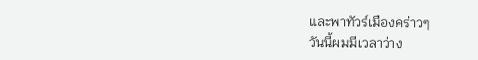และพาทัวร์เมืองคร่าวๆ
วันนี้ผมมีเวลาว่าง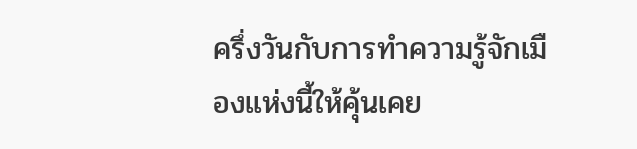ครึ่งวันกับการทำความรู้จักเมืองแห่งนี้ให้คุ้นเคย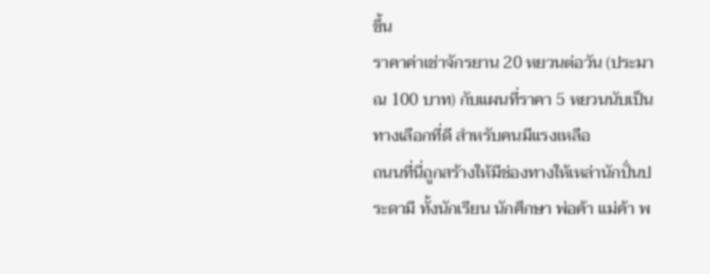ขึ้น
ราคาค่าเช่าจักรยาน 20 หยวนต่อวัน (ประมาณ 100 บาท) กับแผนที่ราคา 5 หยวนนับเป็นทางเลือกที่ดี สำหรับคนมีแรงเหลือ
ถนนที่นี่ถูกสร้างให้มีช่องทางให้เหล่านักปั่นประดามี ทั้งนักเรียน นักศึกษา พ่อค้า แม่ค้า พ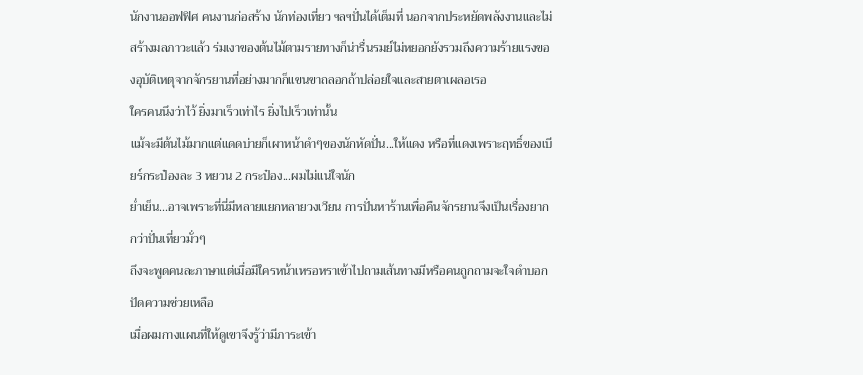นักงานออฟฟิศ คนงานก่อสร้าง นักท่องเที่ยว ฯลฯปั่นได้เต็มที่ นอกจากประหยัดพลังงานและไม่สร้างมลภาวะแล้ว ร่มเงาของต้นไม้ตามรายทางก็น่ารื่นรมย์ไม่หยอกยังรวมถึงความร้ายแรงของอุบัติเหตุจากจักรยานที่อย่างมากก็แขนขาถลอกถ้าปล่อยใจและสายตาเผลอเรอ
ใครคนนึงว่าไว้ ยิ่งมาเร็วเท่าไร ยิ่งไปเร็วเท่านั้น
แม้จะมีต้นไม้มากแต่แดดบ่ายก็เผาหน้าดำๆของนักหัดปั่น...ให้แดง หรือที่แดงเพราะฤทธิ์ของเบียร์กระป๋องละ 3 หยวน 2 กระป๋อง...ผมไม่แน่ใจนัก
ย่ำเย็น...อาจเพราะที่นี่มีหลายแยกหลายวงเวียน การปั่นหาร้านเพื่อคืนจักรยานจึงเป็นเรื่องยากกว่าปั่นเที่ยวมั่วๆ
ถึงจะพูดคนละภาษาแต่เมื่อมีใครหน้าเหรอหราเข้าไปถามเส้นทางมีหรือคนถูกถามจะใจดำบอกปัดความช่วยเหลือ
เมื่อผมกางแผนที่ให้ดูเขาจึงรู้ว่ามีภาระเข้า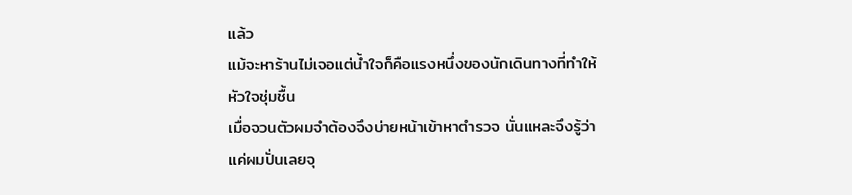แล้ว
แม้จะหาร้านไม่เจอแต่น้ำใจก็คือแรงหนึ่งของนักเดินทางที่ทำให้หัวใจชุ่มชื้น
เมื่อจวนตัวผมจำต้องจึงบ่ายหน้าเข้าหาตำรวจ นั่นแหละจึงรู้ว่าแค่ผมปั่นเลยจุ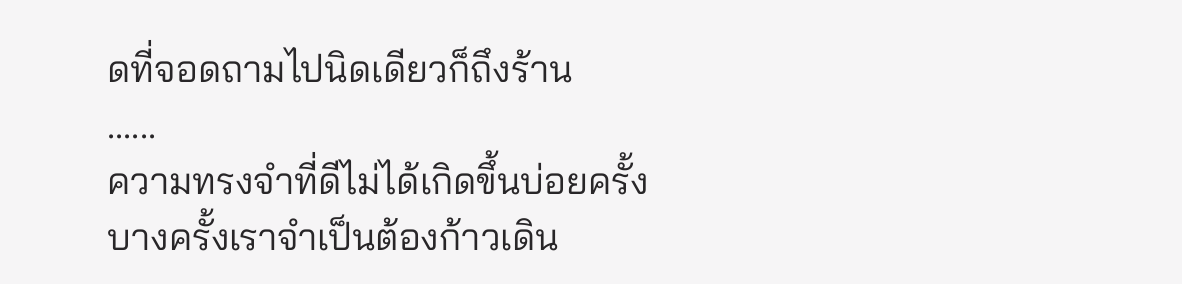ดที่จอดถามไปนิดเดียวก็ถึงร้าน
......
ความทรงจำที่ดีไม่ได้เกิดขึ้นบ่อยครั้ง บางครั้งเราจำเป็นต้องก้าวเดิน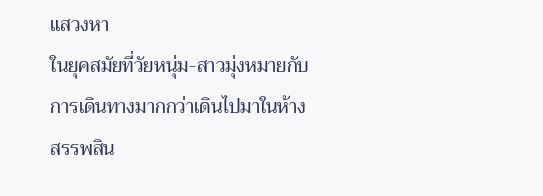แสวงหา
ในยุคสมัยที่วัยหนุ่ม-สาวมุ่งหมายกับการเดินทางมากกว่าเดินไปมาในห้างสรรพสิน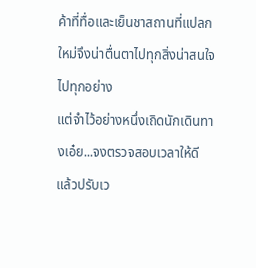ค้าที่ทื่อและเย็นชาสถานที่แปลกใหม่จึงน่าตื่นตาไปทุกสิ่งน่าสนใจไปทุกอย่าง
แต่จำไว้อย่างหนึ่งเถิดนักเดินทางเอ๋ย...จงตรวจสอบเวลาให้ดี แล้วปรับเว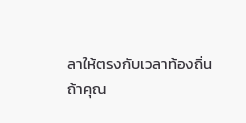ลาให้ตรงกับเวลาท้องถิ่น
ถ้าคุณ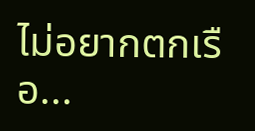ไม่อยากตกเรือ...